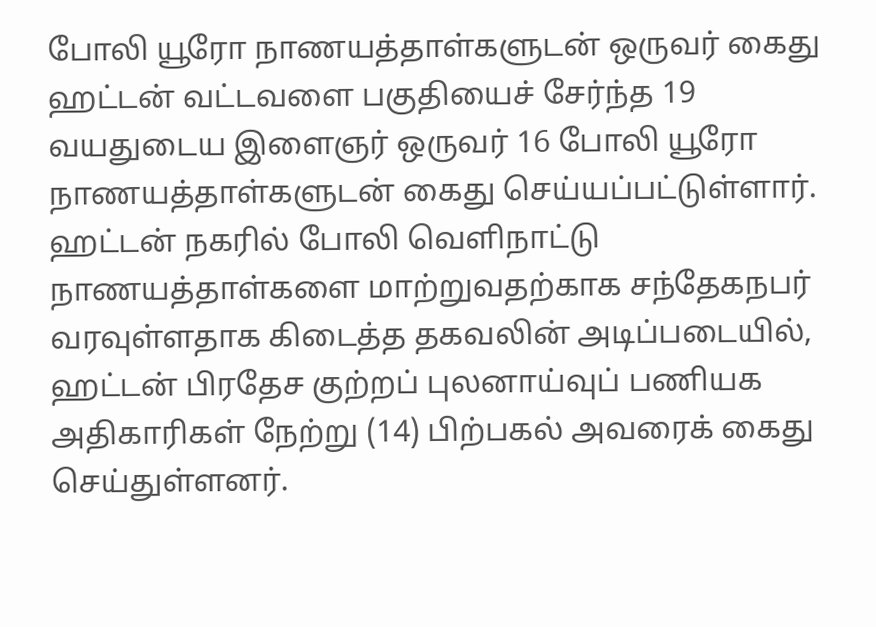போலி யூரோ நாணயத்தாள்களுடன் ஒருவர் கைது
ஹட்டன் வட்டவளை பகுதியைச் சேர்ந்த 19 வயதுடைய இளைஞர் ஒருவர் 16 போலி யூரோ நாணயத்தாள்களுடன் கைது செய்யப்பட்டுள்ளார்.
ஹட்டன் நகரில் போலி வெளிநாட்டு நாணயத்தாள்களை மாற்றுவதற்காக சந்தேகநபர் வரவுள்ளதாக கிடைத்த தகவலின் அடிப்படையில், ஹட்டன் பிரதேச குற்றப் புலனாய்வுப் பணியக அதிகாரிகள் நேற்று (14) பிற்பகல் அவரைக் கைது செய்துள்ளனர்.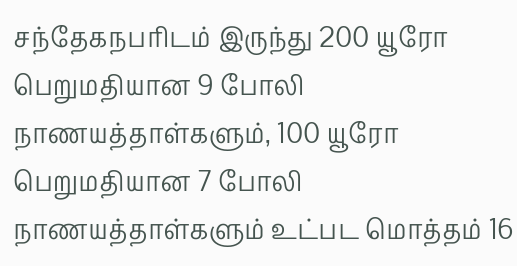சந்தேகநபரிடம் இருந்து 200 யூரோ பெறுமதியான 9 போலி நாணயத்தாள்களும், 100 யூரோ பெறுமதியான 7 போலி நாணயத்தாள்களும் உட்பட மொத்தம் 16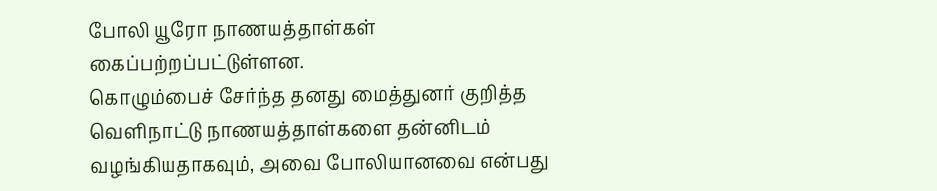போலி யூரோ நாணயத்தாள்கள் கைப்பற்றப்பட்டுள்ளன.
கொழும்பைச் சேர்ந்த தனது மைத்துனர் குறித்த வெளிநாட்டு நாணயத்தாள்களை தன்னிடம் வழங்கியதாகவும், அவை போலியானவை என்பது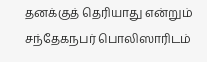தனக்குத் தெரியாது என்றும் சந்தேகநபர் பொலிஸாரிடம்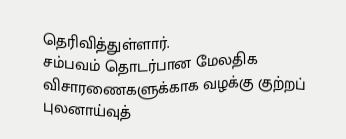தெரிவித்துள்ளார்.
சம்பவம் தொடர்பான மேலதிக விசாரணைகளுக்காக வழக்கு குற்றப் புலனாய்வுத்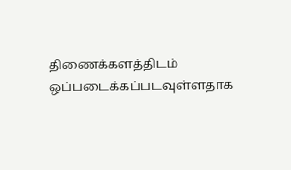திணைக்களத்திடம் ஒப்படைக்கப்படவுள்ளதாக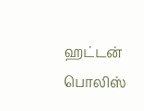ஹட்டன் பொலிஸ்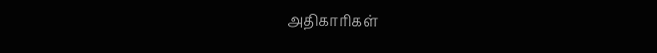அதிகாரிகள்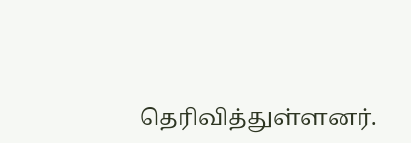தெரிவித்துள்ளனர்.